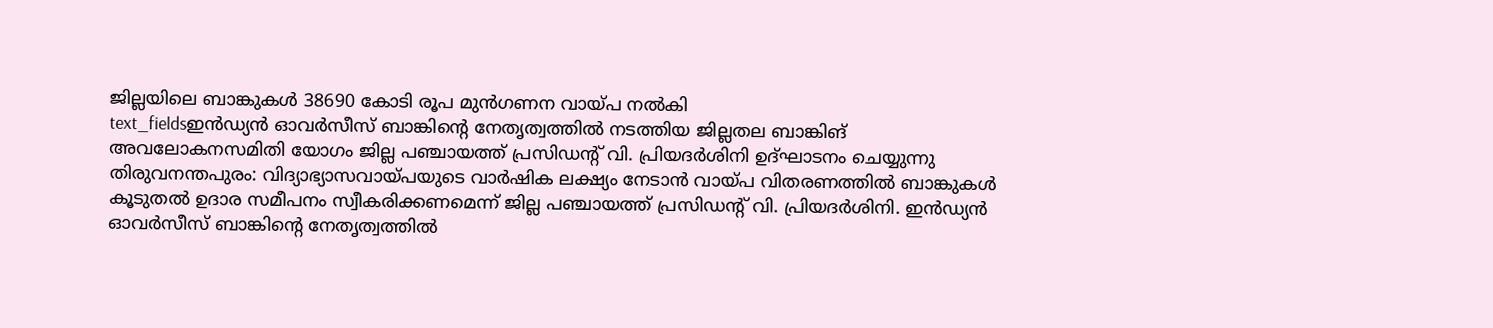ജില്ലയിലെ ബാങ്കുകൾ 38690 കോടി രൂപ മുൻഗണന വായ്പ നൽകി
text_fieldsഇൻഡ്യൻ ഓവർസീസ് ബാങ്കിന്റെ നേതൃത്വത്തിൽ നടത്തിയ ജില്ലതല ബാങ്കിങ് അവലോകനസമിതി യോഗം ജില്ല പഞ്ചായത്ത് പ്രസിഡന്റ് വി. പ്രിയദർശിനി ഉദ്ഘാടനം ചെയ്യുന്നു
തിരുവനന്തപുരം: വിദ്യാഭ്യാസവായ്പയുടെ വാർഷിക ലക്ഷ്യം നേടാൻ വായ്പ വിതരണത്തിൽ ബാങ്കുകൾ കൂടുതൽ ഉദാര സമീപനം സ്വീകരിക്കണമെന്ന് ജില്ല പഞ്ചായത്ത് പ്രസിഡന്റ് വി. പ്രിയദർശിനി. ഇൻഡ്യൻ ഓവർസീസ് ബാങ്കിന്റെ നേതൃത്വത്തിൽ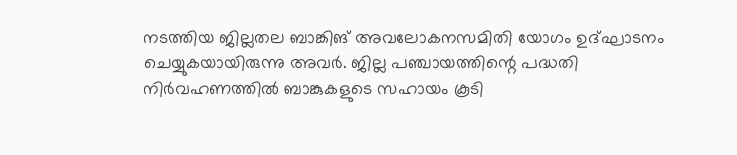നടത്തിയ ജില്ലതല ബാങ്കിങ് അവലോകനസമിതി യോഗം ഉദ്ഘാടനം ചെയ്യുകയായിരുന്നു അവർ. ജില്ല പഞ്ചായത്തിന്റെ പദ്ധതി നിർവഹണത്തിൽ ബാങ്കുകളുടെ സഹായം കൂടി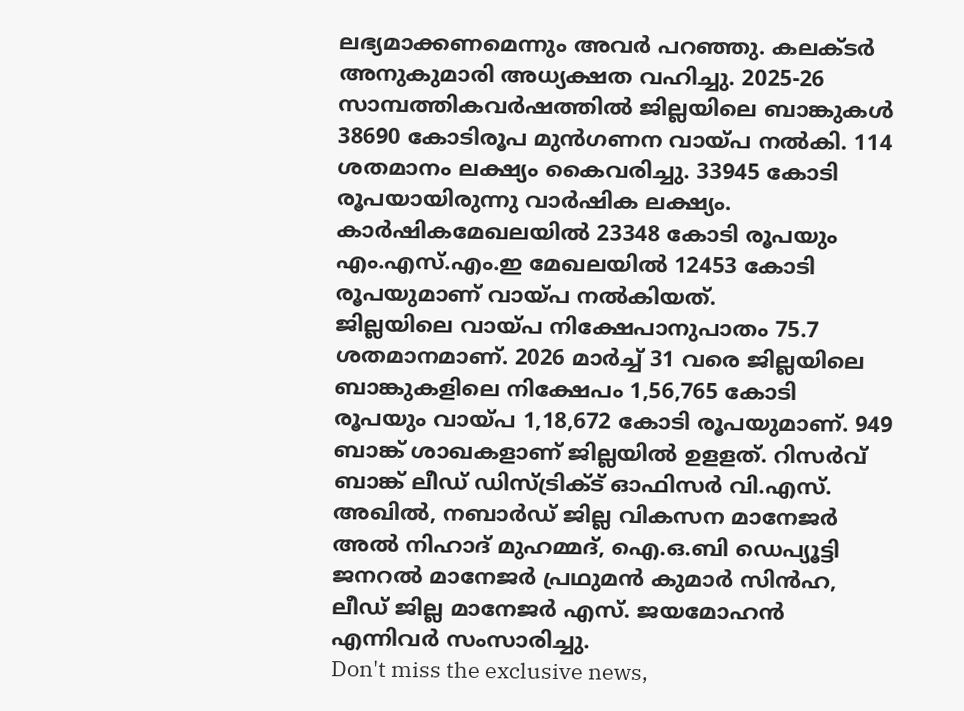ലഭ്യമാക്കണമെന്നും അവർ പറഞ്ഞു. കലക്ടർ അനുകുമാരി അധ്യക്ഷത വഹിച്ചു. 2025-26 സാമ്പത്തികവർഷത്തിൽ ജില്ലയിലെ ബാങ്കുകൾ 38690 കോടിരൂപ മുൻഗണന വായ്പ നൽകി. 114 ശതമാനം ലക്ഷ്യം കൈവരിച്ചു. 33945 കോടി രൂപയായിരുന്നു വാർഷിക ലക്ഷ്യം. കാർഷികമേഖലയിൽ 23348 കോടി രൂപയും എം.എസ്.എം.ഇ മേഖലയിൽ 12453 കോടി രൂപയുമാണ് വായ്പ നൽകിയത്.
ജില്ലയിലെ വായ്പ നിക്ഷേപാനുപാതം 75.7 ശതമാനമാണ്. 2026 മാർച്ച് 31 വരെ ജില്ലയിലെ ബാങ്കുകളിലെ നിക്ഷേപം 1,56,765 കോടി രൂപയും വായ്പ 1,18,672 കോടി രൂപയുമാണ്. 949 ബാങ്ക് ശാഖകളാണ് ജില്ലയിൽ ഉളളത്. റിസർവ് ബാങ്ക് ലീഡ് ഡിസ്ട്രിക്ട് ഓഫിസർ വി.എസ്. അഖിൽ, നബാർഡ് ജില്ല വികസന മാനേജർ അൽ നിഹാദ് മുഹമ്മദ്, ഐ.ഒ.ബി ഡെപ്യൂട്ടി ജനറൽ മാനേജർ പ്രഥുമൻ കുമാർ സിൻഹ, ലീഡ് ജില്ല മാനേജർ എസ്. ജയമോഹൻ എന്നിവർ സംസാരിച്ചു.
Don't miss the exclusive news,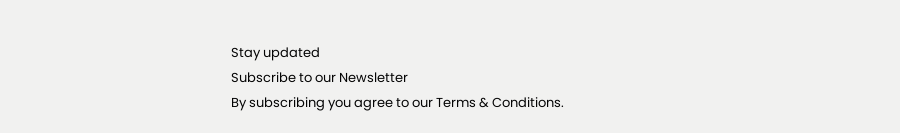Stay updated
Subscribe to our Newsletter
By subscribing you agree to our Terms & Conditions.